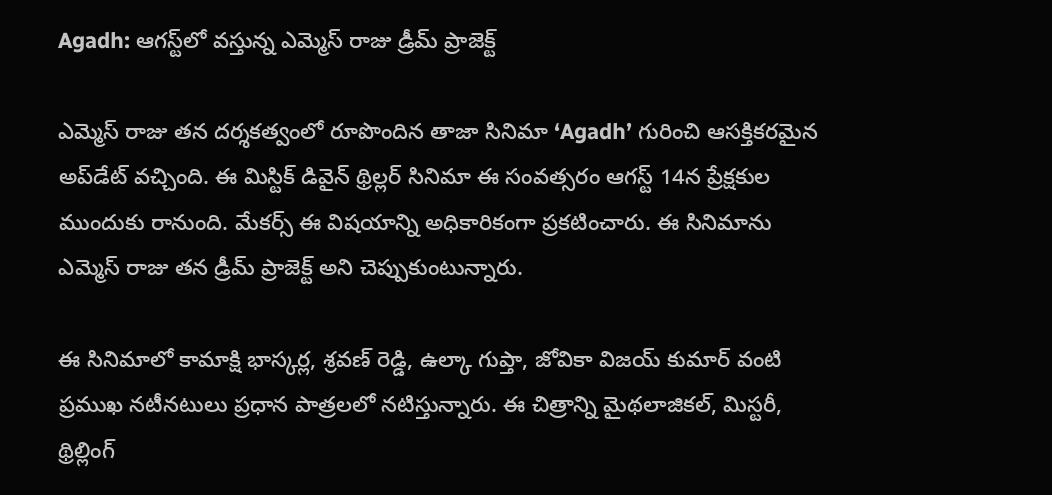Agadh: ఆగస్ట్‌లో వస్తున్న ఎమ్మెస్ రాజు డ్రీమ్ ప్రాజెక్ట్

ఎమ్మెస్ రాజు తన దర్శకత్వంలో రూపొందిన తాజా సినిమా ‘Agadh’ గురించి ఆసక్తికరమైన అప్‌డేట్ వచ్చింది. ఈ మిస్టిక్ డివైన్ థ్రిల్లర్ సినిమా ఈ సంవత్సరం ఆగస్ట్ 14న ప్రేక్షకుల ముందుకు రానుంది. మేకర్స్ ఈ విషయాన్ని అధికారికంగా ప్రకటించారు. ఈ సినిమాను ఎమ్మెస్ రాజు తన డ్రీమ్ ప్రాజెక్ట్ అని చెప్పుకుంటున్నారు.

ఈ సినిమాలో కామాక్షి భాస్కర్ల, శ్రవణ్ రెడ్డి, ఉల్కా గుప్తా, జోవికా విజయ్ కుమార్ వంటి ప్రముఖ నటీనటులు ప్రధాన పాత్రలలో నటిస్తున్నారు. ఈ చిత్రాన్ని మైథలాజికల్, మిస్టరీ, థ్రిల్లింగ్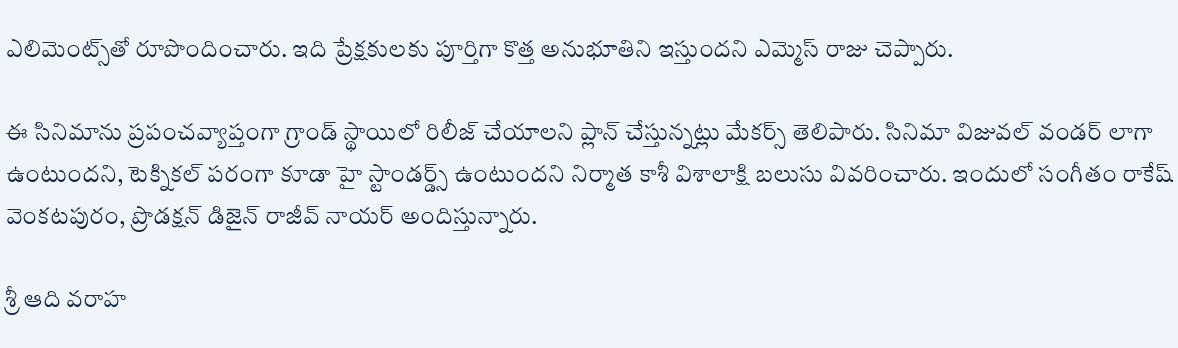ఎలిమెంట్స్‌తో రూపొందించారు. ఇది ప్రేక్షకులకు పూర్తిగా కొత్త అనుభూతిని ఇస్తుందని ఎమ్మెస్ రాజు చెప్పారు.

ఈ సినిమాను ప్రపంచవ్యాప్తంగా గ్రాండ్ స్థాయిలో రిలీజ్ చేయాలని ప్లాన్ చేస్తున్నట్లు మేకర్స్ తెలిపారు. సినిమా విజువల్ వండర్ లాగా ఉంటుందని, టెక్నికల్ పరంగా కూడా హై స్టాండర్డ్స్ ఉంటుందని నిర్మాత కాశీ విశాలాక్షి బలుసు వివరించారు. ఇందులో సంగీతం రాకేష్ వెంకటపురం, ప్రొడక్షన్ డిజైన్ రాజీవ్ నాయర్ అందిస్తున్నారు.

శ్రీ ఆది వరాహ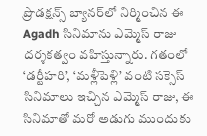ప్రొడక్షన్స్ బ్యానర్‌లో నిర్మించిన ఈ Agadh సినిమాను ఎమ్మెస్ రాజు దర్శకత్వం వహిస్తున్నారు. గతంలో ‘డర్టీహరి’, ‘మళ్లీపెళ్లి’ వంటి సక్సెస్ సినిమాలు ఇచ్చిన ఎమ్మెస్ రాజు, ఈ సినిమాతో మరో అడుగు ముందుకు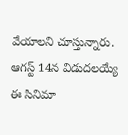వేయాలని చూస్తున్నారు. ఆగస్ట్ 14న విడుదలయ్యే ఈ సినిమా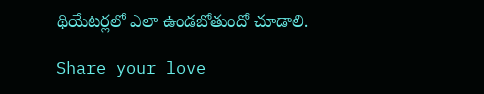థియేటర్లలో ఎలా ఉండబోతుందో చూడాలి.

Share your love